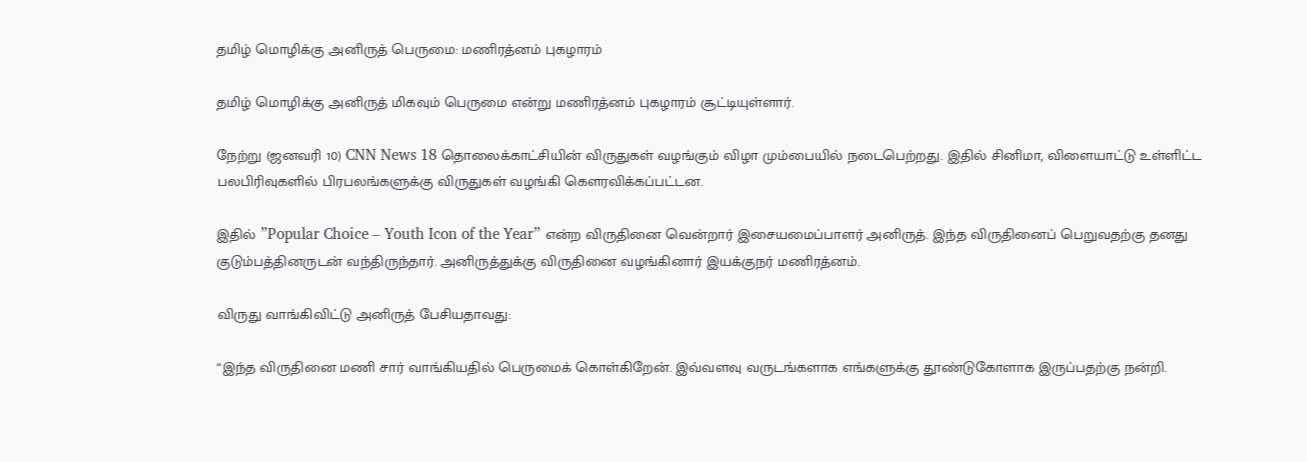தமிழ் மொழிக்கு அனிருத் பெருமை: மணிரத்னம் புகழாரம்

தமிழ் மொழிக்கு அனிருத் மிகவும் பெருமை என்று மணிரத்னம் புகழாரம் சூட்டியுள்ளார்.

நேற்று (ஜனவரி 10) CNN News 18 தொலைக்காட்சியின் விருதுகள் வழங்கும் விழா மும்பையில் நடைபெற்றது. இதில் சினிமா, விளையாட்டு உள்ளிட்ட பலபிரிவுகளில் பிரபலங்களுக்கு விருதுகள் வழங்கி கெளரவிக்கப்பட்டன.

இதில் ”Popular Choice – Youth Icon of the Year” என்ற விருதினை வென்றார் இசையமைப்பாளர் அனிருத். இந்த விருதினைப் பெறுவதற்கு தனது குடும்பத்தினருடன் வந்திருந்தார். அனிருத்துக்கு விருதினை வழங்கினார் இயக்குநர் மணிரத்னம்.

விருது வாங்கிவிட்டு அனிருத் பேசியதாவது:

“இந்த விருதினை மணி சார் வாங்கியதில் பெருமைக் கொள்கிறேன். இவ்வளவு வருடங்களாக எங்களுக்கு தூண்டுகோளாக இருப்பதற்கு நன்றி.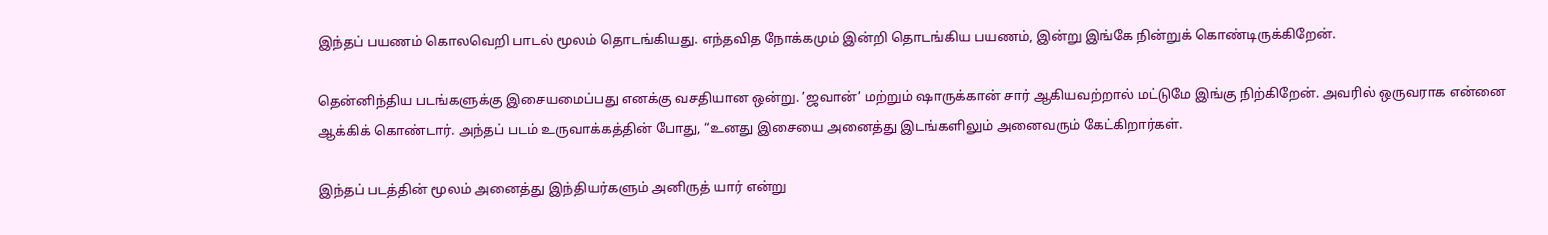இந்தப் பயணம் கொலவெறி பாடல் மூலம் தொடங்கியது. எந்தவித நோக்கமும் இன்றி தொடங்கிய பயணம், இன்று இங்கே நின்றுக் கொண்டிருக்கிறேன்.

தென்னிந்திய படங்களுக்கு இசையமைப்பது எனக்கு வசதியான ஒன்று. ’ஜவான்’ மற்றும் ஷாருக்கான் சார் ஆகியவற்றால் மட்டுமே இங்கு நிற்கிறேன். அவரில் ஒருவராக என்னை ஆக்கிக் கொண்டார். அந்தப் படம் உருவாக்கத்தின் போது, “உனது இசையை அனைத்து இடங்களிலும் அனைவரும் கேட்கிறார்கள்.

இந்தப் படத்தின் மூலம் அனைத்து இந்தியர்களும் அனிருத் யார் என்று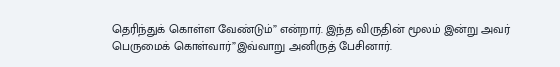தெரிந்துக் கொள்ள வேண்டும்” என்றார். இந்த விருதின் மூலம் இன்று அவர் பெருமைக் கொள்வார்”இவ்வாறு அனிருத் பேசினார்.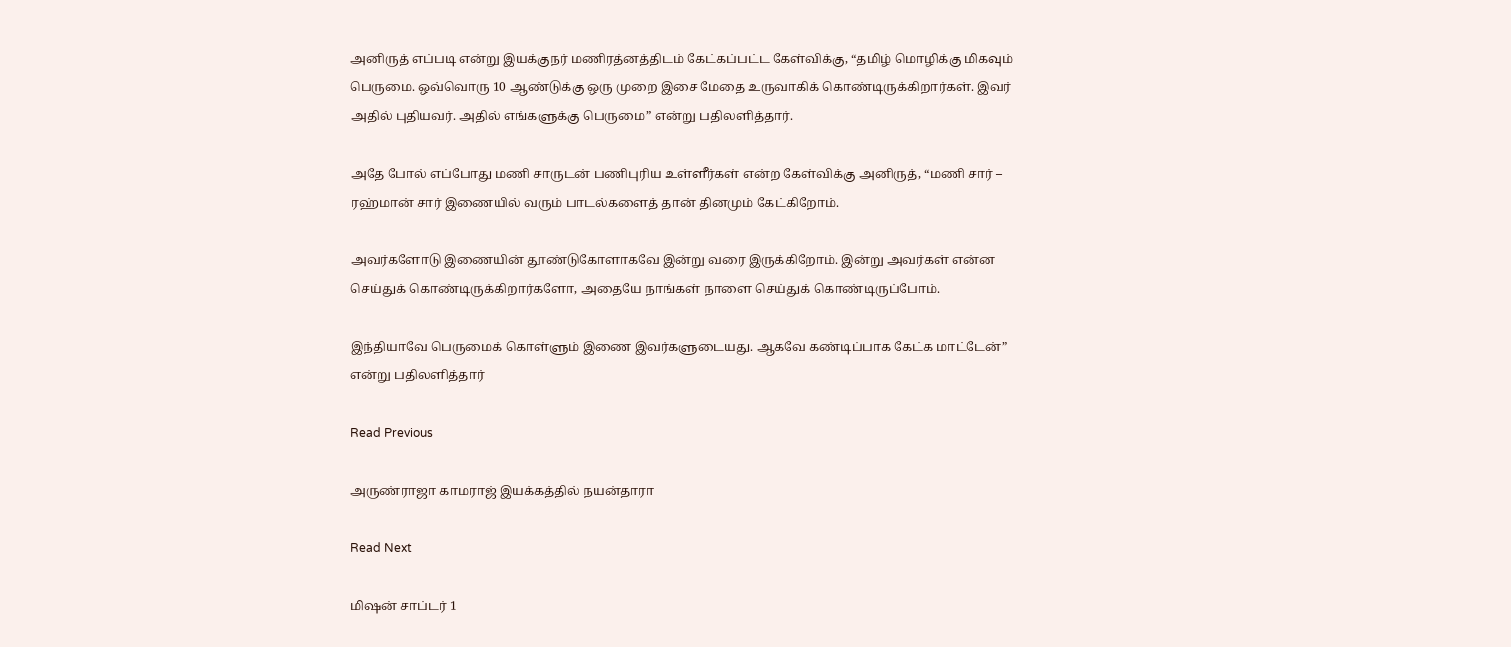அனிருத் எப்படி என்று இயக்குநர் மணிரத்னத்திடம் கேட்கப்பட்ட கேள்விக்கு, “தமிழ் மொழிக்கு மிகவும் பெருமை. ஒவ்வொரு 10 ஆண்டுக்கு ஒரு முறை இசை மேதை உருவாகிக் கொண்டிருக்கிறார்கள். இவர் அதில் புதியவர். அதில் எங்களுக்கு பெருமை” என்று பதிலளித்தார்.

அதே போல் எப்போது மணி சாருடன் பணிபுரிய உள்ளீர்கள் என்ற கேள்விக்கு அனிருத், “மணி சார் – ரஹ்மான் சார் இணையில் வரும் பாடல்களைத் தான் தினமும் கேட்கிறோம்.

அவர்களோடு இணையின் தூண்டுகோளாகவே இன்று வரை இருக்கிறோம். இன்று அவர்கள் என்ன செய்துக் கொண்டிருக்கிறார்களோ, அதையே நாங்கள் நாளை செய்துக் கொண்டிருப்போம்.

இந்தியாவே பெருமைக் கொள்ளும் இணை இவர்களுடையது. ஆகவே கண்டிப்பாக கேட்க மாட்டேன்” என்று பதிலளித்தார்

Read Previous

அருண்ராஜா காமராஜ் இயக்கத்தில் நயன்தாரா

Read Next

மிஷன் சாப்டர் 1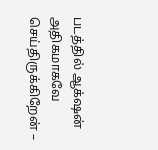படத்தில் ஆக்‌ஷன் அதிகமாகவே செய்திருக்கிறேன் –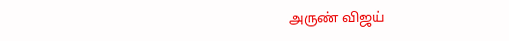அருண் விஜய்